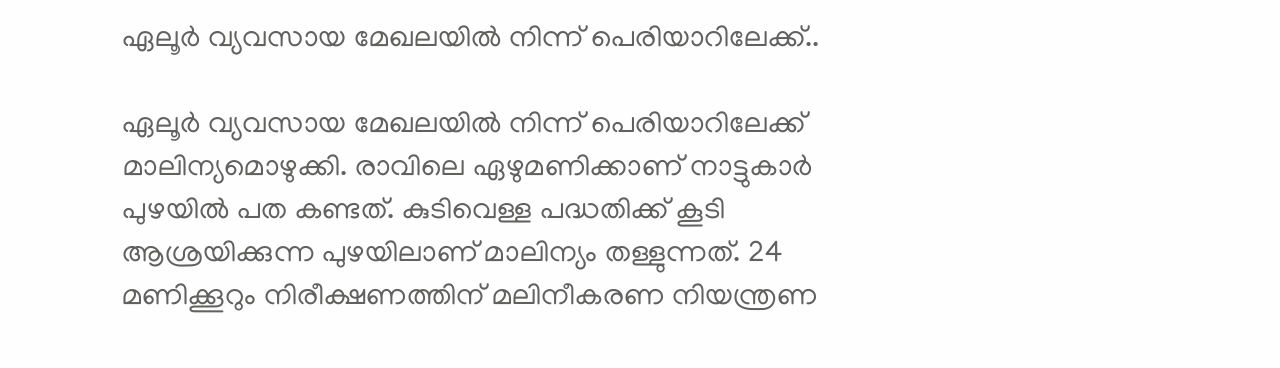ഏലൂർ വ്യവസായ മേഖലയിൽ നിന്ന് പെരിയാറിലേക്ക്..

ഏലൂര്‍ വ്യവസായ മേഖലയിൽ നിന്ന് പെരിയാറിലേക്ക് മാലിന്യമൊഴുക്കി. രാവിലെ ഏഴുമണിക്കാണ് നാട്ടുകാര്‍ പുഴയിൽ പത കണ്ടത്. കുടിവെള്ള പദ്ധതിക്ക് കൂടി ആശ്രയിക്കുന്ന പുഴയിലാണ് മാലിന്യം തള്ളുന്നത്. 24 മണിക്കൂറും നിരീക്ഷണത്തിന് മലിനീകരണ നിയന്ത്രണ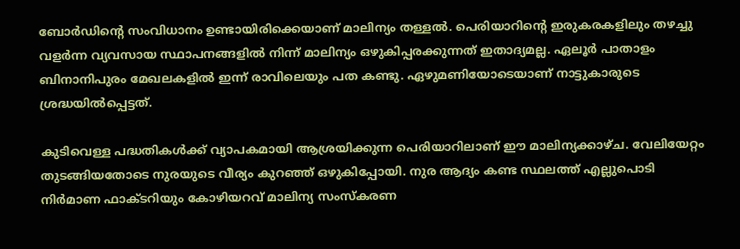ബോര്‍ഡിന്‍റെ സംവിധാനം ഉണ്ടായിരിക്കെയാണ് മാലിന്യം തള്ളൽ. പെരിയാറിൻ്റെ ഇരുകരകളിലും തഴച്ചു വളര്‍ന്ന വ്യവസായ സ്ഥാപനങ്ങളിൽ നിന്ന് മാലിന്യം ഒഴുകിപ്പരക്കുന്നത് ഇതാദ്യമല്ല. ഏലൂര്‍ പാതാളം ബിനാനിപുരം മേഖലകളിൽ ഇന്ന് രാവിലെയും പത കണ്ടു. ഏഴുമണിയോടെയാണ് നാട്ടുകാരുടെ ശ്രദ്ധയിൽപ്പെട്ടത്.

കുടിവെള്ള പദ്ധതികൾക്ക് വ്യാപകമായി ആശ്രയിക്കുന്ന പെരിയാറിലാണ് ഈ മാലിന്യക്കാഴ്ച. വേലിയേറ്റം തുടങ്ങിയതോടെ നുരയുടെ വീര്യം കുറഞ്ഞ് ഒഴുകിപ്പോയി. നുര ആദ്യം കണ്ട സ്ഥലത്ത് എല്ലുപൊടി നിര്‍മാണ ഫാക്ടറിയും കോഴിയറവ് മാലിന്യ സംസ്കരണ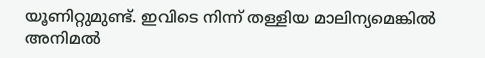യൂണിറ്റുമുണ്ട്. ഇവിടെ നിന്ന് തള്ളിയ മാലിന്യമെങ്കിൽ അനിമൽ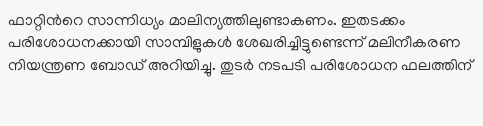ഫാറ്റിന്‍റെ സാന്നിധ്യം മാലിന്യത്തിലുണ്ടാകണം. ഇതടക്കം പരിശോധനക്കായി സാമ്പിളുകൾ ശേഖരിച്ചിട്ടുണ്ടെന്ന് മലിനീകരണ നിയന്ത്രണ ബോഡ് അറിയിച്ചു. തുടര്‍ നടപടി പരിശോധന ഫലത്തിന്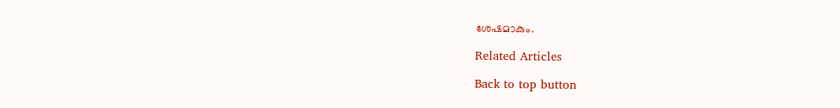ശേഷമാകും.

Related Articles

Back to top button